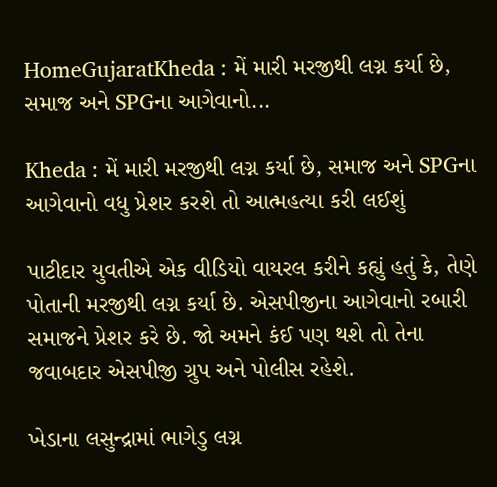HomeGujaratKheda : મેં મારી મરજીથી લગ્ન કર્યા છે, સમાજ અને SPGના આગેવાનો...

Kheda : મેં મારી મરજીથી લગ્ન કર્યા છે, સમાજ અને SPGના આગેવાનો વધુ પ્રેશર કરશે તો આત્મહત્યા કરી લઈશું

પાટીદાર યુવતીએ એક વીડિયો વાયરલ કરીને કહ્યું હતું કે, તેણે પોતાની મરજીથી લગ્ન કર્યા છે. એસપીજીના આગેવાનો રબારી સમાજને પ્રેશર કરે છે. જો અમને કંઈ પણ થશે તો તેના જવાબદાર એસપીજી ગ્રુપ અને પોલીસ રહેશે.

ખેડાના લસુન્દ્રામાં ભાગેડુ લગ્ન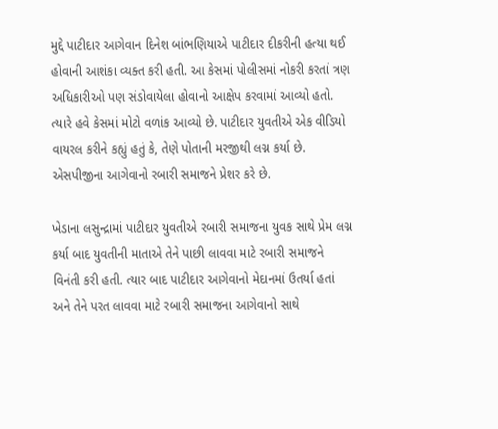મુદ્દે પાટીદાર આગેવાન દિનેશ બાંભણિયાએ પાટીદાર દીકરીની હત્યા થઈ હોવાની આશંકા વ્યક્ત કરી હતી. આ કેસમાં પોલીસમાં નોકરી કરતાં ત્રણ અધિકારીઓ પણ સંડોવાયેલા હોવાનો આક્ષેપ કરવામાં આવ્યો હતો. ત્યારે હવે કેસમાં મોટો વળાંક આવ્યો છે. પાટીદાર યુવતીએ એક વીડિયો વાયરલ કરીને કહ્યું હતું કે, તેણે પોતાની મરજીથી લગ્ન કર્યા છે. એસપીજીના આગેવાનો રબારી સમાજને પ્રેશર કરે છે.

ખેડાના લસુન્દ્રામાં પાટીદાર યુવતીએ રબારી સમાજના યુવક સાથે પ્રેમ લગ્ન કર્યા બાદ યુવતીની માતાએ તેને પાછી લાવવા માટે રબારી સમાજને વિનંતી કરી હતી. ત્યાર બાદ પાટીદાર આગેવાનો મેદાનમાં ઉતર્યા હતાં અને તેને પરત લાવવા માટે રબારી સમાજના આગેવાનો સાથે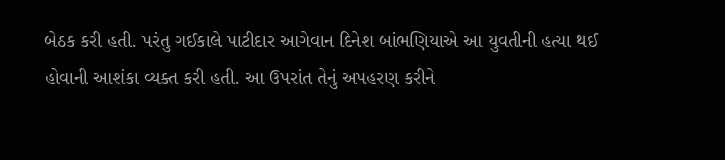બેઠક કરી હતી. પરંતુ ગઈકાલે પાટીદાર આગેવાન દિનેશ બાંભણિયાએ આ યુવતીની હત્યા થઈ હોવાની આશંકા વ્યક્ત કરી હતી. આ ઉપરાંત તેનું અપહરણ કરીને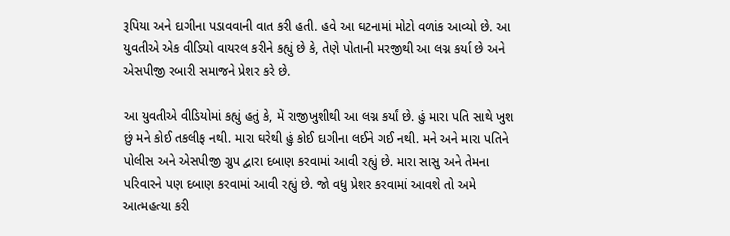રૂપિયા અને દાગીના પડાવવાની વાત કરી હતી. હવે આ ઘટનામાં મોટો વળાંક આવ્યો છે. આ યુવતીએ એક વીડિયો વાયરલ કરીને કહ્યું છે કે, તેણે પોતાની મરજીથી આ લગ્ન કર્યા છે અને એસપીજી રબારી સમાજને પ્રેશર કરે છે.

આ યુવતીએ વીડિયોમાં કહ્યું હતું કે, મેં રાજીખુશીથી આ લગ્ન કર્યાં છે. હું મારા પતિ સાથે ખુશ છું મને કોઈ તકલીફ નથી. મારા ઘરેથી હું કોઈ દાગીના લઈને ગઈ નથી. મને અને મારા પતિને પોલીસ અને એસપીજી ગ્રુપ દ્વારા દબાણ કરવામાં આવી રહ્યું છે. મારા સાસુ અને તેમના પરિવારને પણ દબાણ કરવામાં આવી રહ્યું છે. જો વધુ પ્રેશર કરવામાં આવશે તો અમે આત્મહત્યા કરી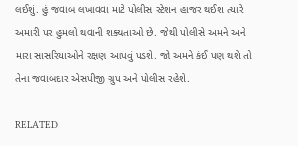લઈશું. હું જવાબ લખાવવા માટે પોલીસ સ્ટેશન હાજર થઈશ ત્યારે અમારી પર હુમલો થવાની શક્યતાઓ છે. જેથી પોલીસે અમને અને મારા સાસરિયાઓને રક્ષણ આપવું પડશે. જો અમને કંઈ પણ થશે તો તેના જવાબદાર એસપીજી ગ્રુપ અને પોલીસ રહેશે.

RELATED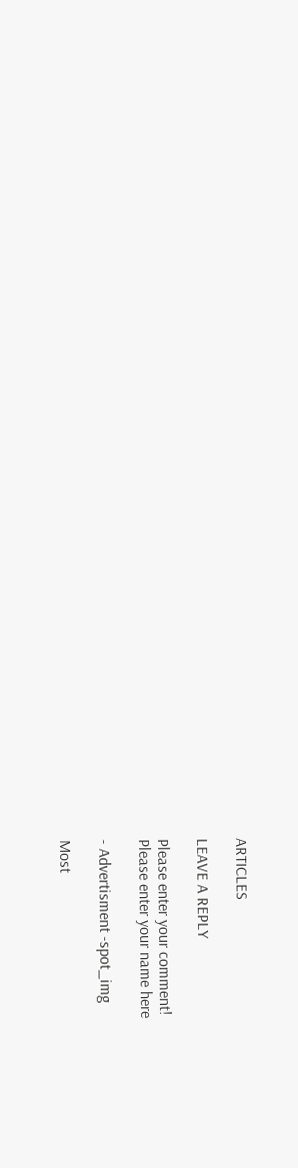ARTICLES

LEAVE A REPLY

Please enter your comment!
Please enter your name here

- Advertisment -spot_img

Most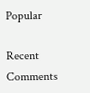Popular

Recent Comments